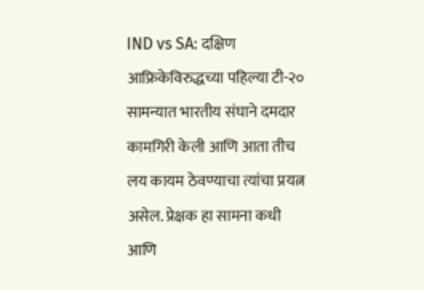IND vs SA: दक्षिण आफ्रिकेविरुद्धच्या पहिल्या टी-२० सामन्यात भारतीय संघाने दमदार कामगिरी केली आणि आता तीच लय कायम ठेवण्याचा त्यांचा प्रयत्न असेल. प्रेक्षक हा सामना कधी आणि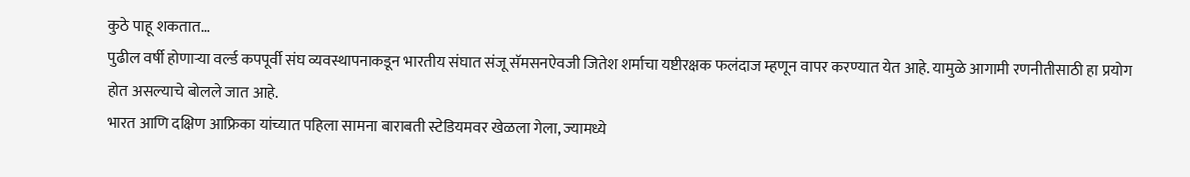कुठे पाहू शकतात…
पुढील वर्षी होणाऱ्या वर्ल्ड कपपूर्वी संघ व्यवस्थापनाकडून भारतीय संघात संजू सॅमसनऐवजी जितेश शर्माचा यष्टीरक्षक फलंदाज म्हणून वापर करण्यात येत आहे. यामुळे आगामी रणनीतीसाठी हा प्रयोग होत असल्याचे बोलले जात आहे.
भारत आणि दक्षिण आफ्रिका यांच्यात पहिला सामना बाराबती स्टेडियमवर खेळला गेला, ज्यामध्ये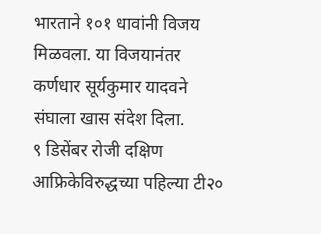भारताने १०१ धावांनी विजय मिळवला. या विजयानंतर कर्णधार सूर्यकुमार यादवने संघाला खास संदेश दिला.
९ डिसेंबर रोजी दक्षिण आफ्रिकेविरुद्धच्या पहिल्या टी२०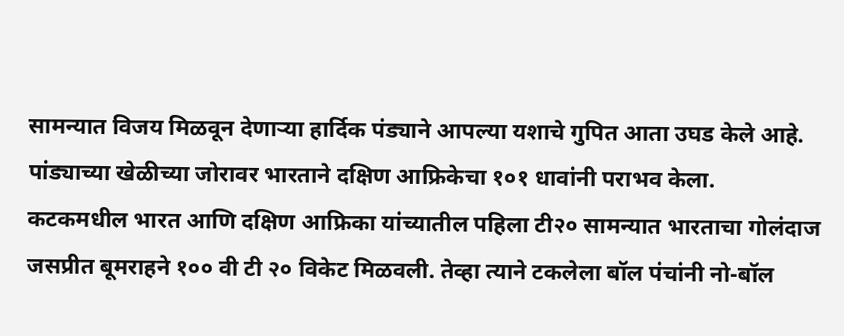सामन्यात विजय मिळवून देणाऱ्या हार्दिक पंड्याने आपल्या यशाचे गुपित आता उघड केले आहे. पांड्याच्या खेळीच्या जोरावर भारताने दक्षिण आफ्रिकेचा १०१ धावांनी पराभव केला.
कटकमधील भारत आणि दक्षिण आफ्रिका यांच्यातील पहिला टी२० सामन्यात भारताचा गोलंदाज जसप्रीत बूमराहने १०० वी टी २० विकेट मिळवली. तेव्हा त्याने टकलेला बॉल पंचांनी नो-बॉल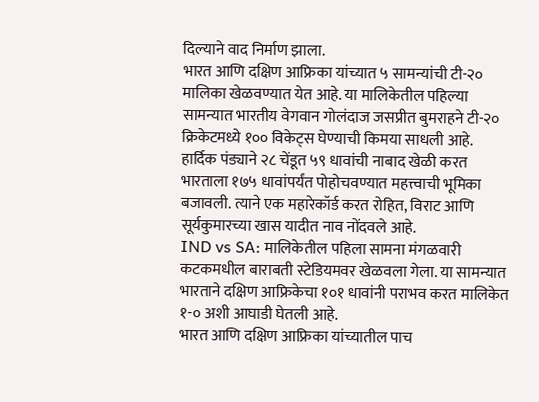दिल्याने वाद निर्माण झाला.
भारत आणि दक्षिण आफ्रिका यांच्यात ५ सामन्यांची टी-२० मालिका खेळवण्यात येत आहे. या मालिकेतील पहिल्या सामन्यात भारतीय वेगवान गोलंदाज जसप्रीत बुमराहने टी-२० क्रिकेटमध्ये १०० विकेट्स घेण्याची किमया साधली आहे.
हार्दिक पंड्याने २८ चेंडूत ५९ धावांची नाबाद खेळी करत भारताला १७५ धावांपर्यंत पोहोचवण्यात महत्त्वाची भूमिका बजावली. त्याने एक महारेकॉर्ड करत रोहित, विराट आणि सूर्यकुमारच्या खास यादीत नाव नोंदवले आहे.
IND vs SA: मालिकेतील पहिला सामना मंगळवारी कटकमधील बाराबती स्टेडियमवर खेळवला गेला. या सामन्यात भारताने दक्षिण आफ्रिकेचा १०१ धावांनी पराभव करत मालिकेत १-० अशी आघाडी घेतली आहे.
भारत आणि दक्षिण आफ्रिका यांच्यातील पाच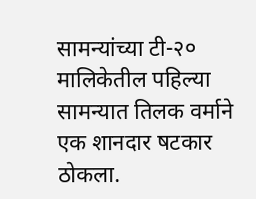सामन्यांच्या टी-२० मालिकेतील पहिल्या सामन्यात तिलक वर्माने एक शानदार षटकार ठोकला.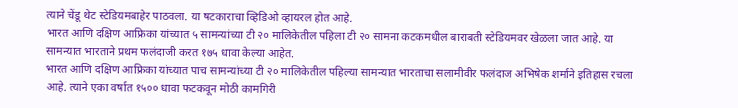त्याने चेंडू थेट स्टेडियमबाहेर पाठवला. या षटकाराचा व्हिडिओ व्हायरल होत आहे.
भारत आणि दक्षिण आफ्रिका यांच्यात ५ सामन्यांच्या टी २० मालिकेतील पहिला टी २० सामना कटकमधील बाराबती स्टेडियमवर खेळला जात आहे. या सामन्यात भारताने प्रथम फलंदाजी करत १७५ धावा केल्या आहेत.
भारत आणि दक्षिण आफ्रिका यांच्यात पाच सामन्यांच्या टी २० मालिकेतील पहिल्या सामन्यात भारताचा सलामीवीर फलंदाज अभिषेक शर्माने इतिहास रचला आहे. त्याने एका वर्षात १५०० धावा फटकवून मोठी कामगिरी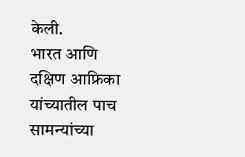केली.
भारत आणि दक्षिण आफ्रिका यांच्यातील पाच सामन्यांच्या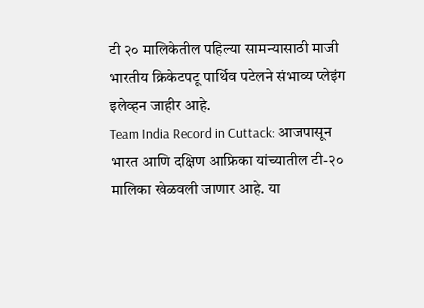टी २० मालिकेतील पहिल्या सामन्यासाठी माजी भारतीय क्रिकेटपटू पार्थिव पटेलने संभाव्य प्लेइंग इलेव्हन जाहीर आहे.
Team India Record in Cuttack: आजपासून भारत आणि दक्षिण आफ्रिका यांच्यातील टी-२० मालिका खेळवली जाणार आहे. या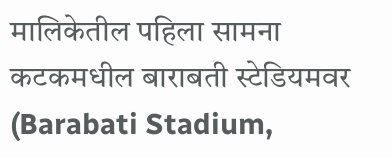मालिकेतील पहिला सामना कटकमधील बाराबती स्टेडियमवर (Barabati Stadium,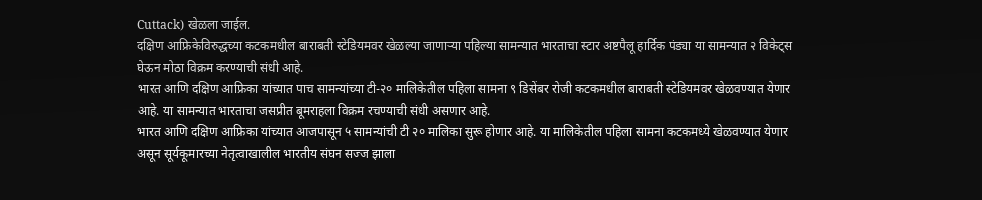Cuttack) खेळला जाईल.
दक्षिण आफ्रिकेविरुद्धच्या कटकमधील बाराबती स्टेडियमवर खेळल्या जाणाऱ्या पहिल्या सामन्यात भारताचा स्टार अष्टपैलू हार्दिक पंड्या या सामन्यात २ विकेट्स घेऊन मोठा विक्रम करण्याची संधी आहे.
भारत आणि दक्षिण आफ्रिका यांच्यात पाच सामन्यांच्या टी-२० मालिकेतील पहिला सामना ९ डिसेंबर रोजी कटकमधील बाराबती स्टेडियमवर खेळवण्यात येणार आहे. या सामन्यात भारताचा जसप्रीत बूमराहला विक्रम रचण्याची संधी असणार आहे.
भारत आणि दक्षिण आफ्रिका यांच्यात आजपासून ५ सामन्यांची टी २० मालिका सुरू होणार आहे. या मालिकेतील पहिला सामना कटकमध्ये खेळवण्यात येणार असून सूर्यकूमारच्या नेतृत्वाखालील भारतीय संघन सज्ज झाला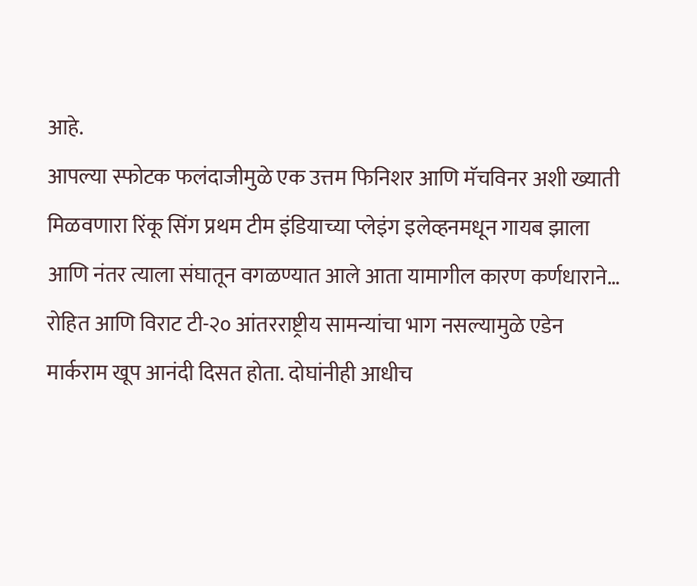आहे.
आपल्या स्फोटक फलंदाजीमुळे एक उत्तम फिनिशर आणि मॅचविनर अशी ख्याती मिळवणारा रिंकू सिंग प्रथम टीम इंडियाच्या प्लेइंग इलेव्हनमधून गायब झाला आणि नंतर त्याला संघातून वगळण्यात आले आता यामागील कारण कर्णधाराने…
रोहित आणि विराट टी-२० आंतरराष्ट्रीय सामन्यांचा भाग नसल्यामुळे एडेन मार्कराम खूप आनंदी दिसत होता. दोघांनीही आधीच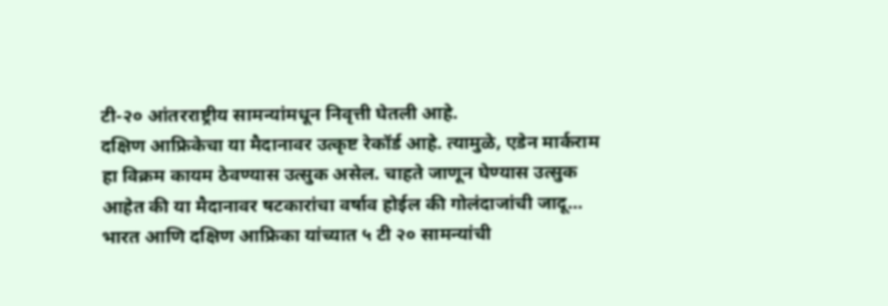टी-२० आंतरराष्ट्रीय सामन्यांमधून निवृत्ती घेतली आहे.
दक्षिण आफ्रिकेचा या मैदानावर उत्कृष्ट रेकॉर्ड आहे. त्यामुळे, एडेन मार्कराम हा विक्रम कायम ठेवण्यास उत्सुक असेल. चाहते जाणून घेण्यास उत्सुक आहेत की या मैदानावर षटकारांचा वर्षाव होईल की गोलंदाजांची जादू…
भारत आणि दक्षिण आफ्रिका यांच्यात ५ टी २० सामन्यांची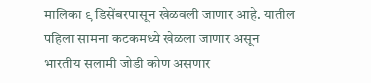मालिका ९ डिसेंबरपासून खेळवली जाणार आहे. यातील पहिला सामना कटकमध्ये खेळला जाणार असून भारतीय सलामी जोडी कोण असणार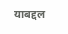याबद्दल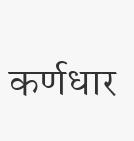कर्णधार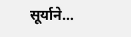सूर्याने…